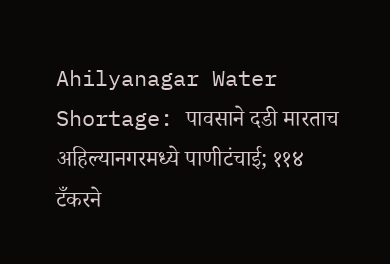Ahilyanagar Water Shortage: पावसाने दडी मारताच अहिल्यानगरमध्ये पाणीटंचाई; ११४ टँकरने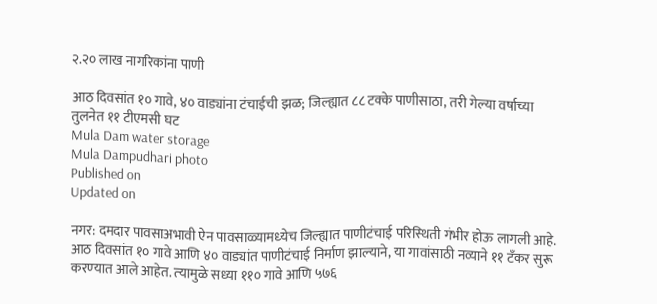२.२० लाख नागरिकांना पाणी

आठ दिवसांत १० गावे, ४० वाड्यांना टंचाईची झळ; जिल्ह्यात ८८ टक्के पाणीसाठा, तरी गेल्या वर्षाच्या तुलनेत ११ टीएमसी घट
Mula Dam water storage
Mula Dampudhari photo
Published on
Updated on

नगर: दमदार पावसाअभावी ऐन पावसाळ्यामध्‍येच जिल्ह्यात पाणीटंचाई परिस्‍थिती गंभीर होऊ लागली आहे. आठ दिवसांत १० गावे आणि ४० वाड्यांत पाणीटंचाई निर्माण झाल्‍याने, या गावांसाठी नव्‍याने ११ टँकर सुरू करण्‍यात आले आहेत. त्‍यामुळे सध्‍या ११० गावे आणि ५७६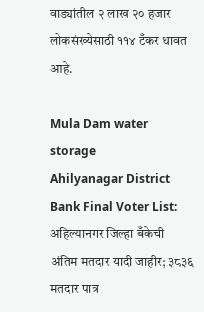वाड्यांतील २ लाख २० हजार लोकसंख्‍येसाठी ११४ टँकर धावत आहे.

Mula Dam water storage
Ahilyanagar District Bank Final Voter List: अहिल्यानगर जिल्हा बँकेची अंतिम मतदार यादी जाहीर; ३८३६ मतदार पात्र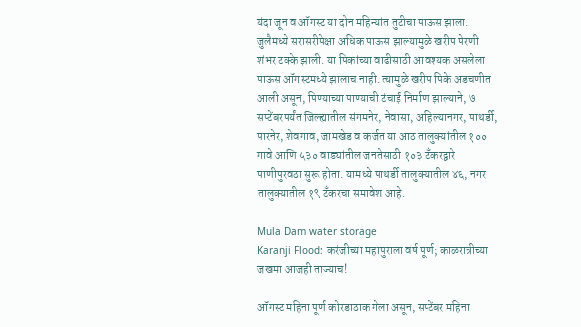यंदा जून व ऑगस्‍ट या दोन महिन्‍यांत तुटीचा पाऊस झाला. जुलैमध्‍ये सरासरीपेक्षा अधिक पाऊस झाल्‍यामुळे खरीप पेरणी शंभर टक्‍के झाली. या पिकांच्‍या वाढीसाठी आवश्‍यक असलेला पाऊस ऑगस्‍टमध्‍ये झालाच नाही. त्‍यामुळे खरीप पिके अडचणीत आली असून, पिण्‍याच्‍या पाण्‍याची टंचाई निर्माण झाल्‍याने, ७ सप्‍टेंबरपर्यंत जिल्ह्यातील संगमनेर, नेवासा, अहिल्‍यानगर, पाथर्डी, पारनेर, शेवगाव, जामखेड व कर्जत या आठ तालुक्‍यांतील १०० गावे आणि ५३० वाड्यांतील जनतेसाठी १०३ टँकरद्वारे पाणीपुरवठा सुरू होता. यामध्‍ये पाथर्डी तालुक्‍यातील ४६, नगर तालुक्‍यातील १९ टँकरचा समावेश आहे.

Mula Dam water storage
Karanji Flood: करंजीच्या महापुराला वर्ष पूर्ण; काळरात्रीच्या जखमा आजही ताज्याच!

ऑगस्‍ट महिना पूर्ण कोरडाठाक गेला असून, सप्‍टेंबर महिना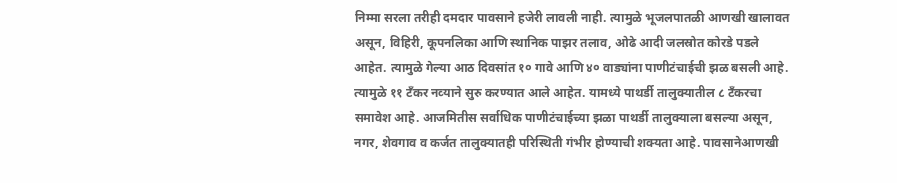निम्‍मा सरला तरीही दमदार पावसाने हजेरी लावली नाही. त्‍यामुळे भूजलपातळी आणखी खालावत असून, विहिरी, कूपनलिका आणि स्थानिक पाझर तलाव, ओढे आदी जलस्रोत कोरडे पडले आहेत. त्‍यामुळे गेल्‍या आठ दिवसांत १० गावे आणि ४० वाड्यांना पाणीटंचाईची झळ बसली आहे. त्‍यामुळे ११ टँकर नव्‍याने सुरु करण्‍यात आले आहेत. यामध्‍ये पाथर्डी तालुक्‍यातील ८ टँकरचा समावेश आहे. आजमितीस सर्वाधिक पाणीटंचाईच्‍या झळा पाथर्डी तालुक्‍याला बसल्‍या असून, नगर, शेवगाव व कर्जत तालुक्‍यातही परिस्‍थिती गंभीर होण्‍याची शक्‍यता आहे. पावसानेआणखी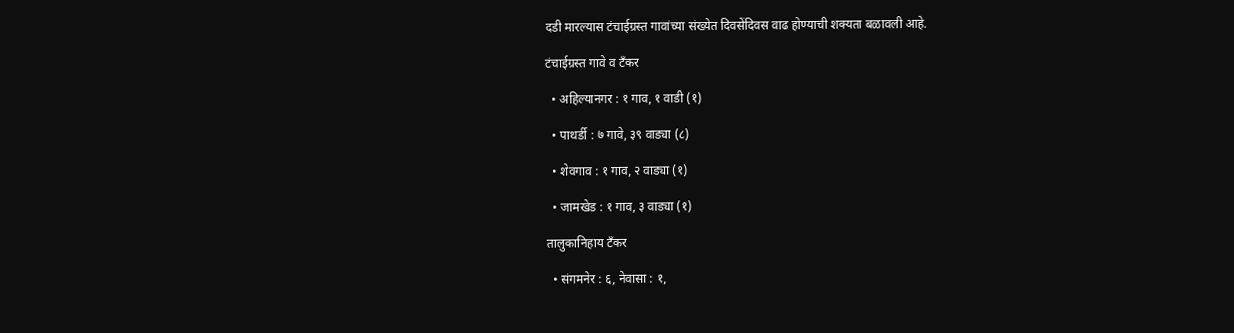दडी मारल्‍यास टंचाईग्रस्‍त गावांच्‍या संख्‍येत दिवसेंदिवस वाढ होण्‍याची शक्‍यता बळावली आहे.

टंचाईग्रस्‍त गावे व टँकर

  • अहिल्‍यानगर : १ गाव, १ वाडी (१)

  • पाथर्डी : ७ गावे, ३९ वाड्या (८)

  • शेवगाव : १ गाव, २ वाड्या (१)

  • जामखेड : १ गाव, ३ वाड्या (१)

तालुकानिहाय टँकर

  • संगमनेर : ६, नेवासा : १,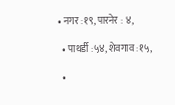• नगर :१९, पारनेर : ४,

  • पाथर्डी :५४, शेवगाव :१५,

  •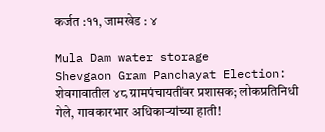कर्जत :११, जामखेड : ४

Mula Dam water storage
Shevgaon Gram Panchayat Election: शेवगावातील ४८ ग्रामपंचायतींवर प्रशासक; लोकप्रतिनिधी गेले, गावकारभार अधिकाऱ्यांच्या हाती!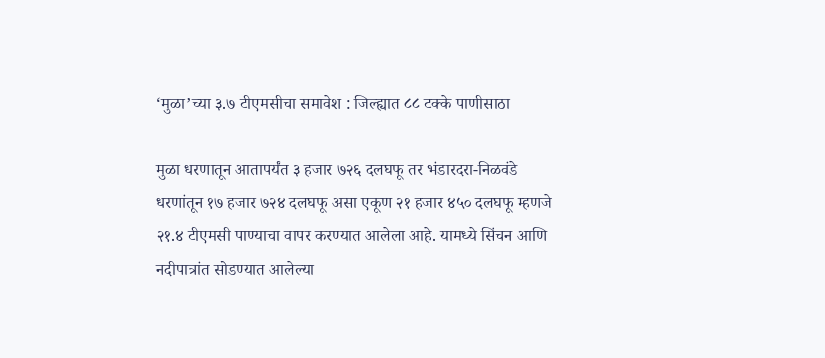‘मुळा’च्‍या ३.७ टीएमसीचा समावेश : जिल्ह्यात ८८ टक्‍के पाणीसाठा

मुळा धरणातून आतापर्यंत ३ हजार ७२६ दलघफू तर भंडारदरा-निळवंडे धरणांतून १७ हजार ७२४ दलघफू असा एकूण २१ हजार ४५० दलघफू म्‍हणजे २१.४ टीएमसी पाण्‍याचा वापर करण्‍यात आलेला आहे. यामध्‍ये सिंचन आणि नदीपात्रांत सोडण्‍यात आलेल्‍या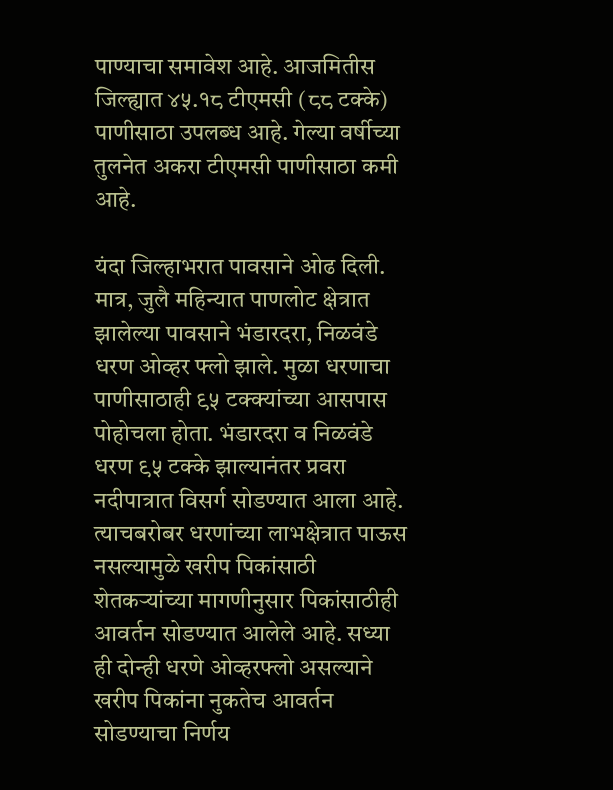पाण्‍याचा समावेश आहे. आजमितीस जिल्ह्यात ४५.१८ टीएमसी (८८ टक्‍के) पाणीसाठा उपलब्‍ध आहे. गेल्‍या वर्षीच्‍या तुलनेत अकरा टीएमसी पाणीसाठा कमी आहे.

यंदा जिल्‍हाभरात पावसाने ओढ दिली. मात्र, जुलै महिन्‍यात पाणलोट क्षेत्रात झालेल्‍या पावसाने भंडारदरा, निळवंडे धरण ओव्‍हर फ्‍लो झाले. मुळा धरणाचा पाणीसाठाही ९५ टक्‍क्‍यांच्‍या आसपास पोहोचला होता. भंडारदरा व निळवंडे धरण ९५ टक्‍के झाल्‍यानंतर प्रवरा नदीपात्रात विसर्ग सोडण्‍यात आला आहे. त्‍याचबरोबर धरणांच्‍या लाभक्षेत्रात पाऊस नसल्‍यामुळे खरीप पिकांसाठी शेतकर्‍यांच्‍या मागणीनुसार पिकांसाठीही आवर्तन सोडण्‍यात आलेले आहे. सध्‍या ही दोन्‍ही धरणे ओव्‍हरफ्‍लो असल्‍याने खरीप पिकांना नुकतेच आवर्तन सोडण्‍याचा निर्णय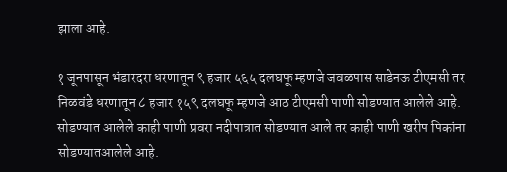झाला आहे.

१ जूनपासून भंडारदरा धरणातून ९ हजार ५६५ दलघफू म्‍हणजे जवळपास साडेनऊ टीएमसी तर निळवंडे धरणातून ८ हजार १५९ दलघफू म्‍हणजे आठ टीएमसी पाणी सोडण्‍यात आलेले आहे. सोडण्‍यात आलेले काही पाणी प्रवरा नदीपात्रात सोडण्‍यात आले तर काही पाणी खरीप पिकांना सोडण्‍यातआलेले आहे.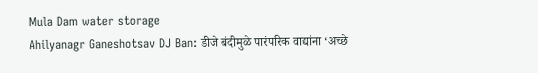Mula Dam water storage
Ahilyanagr Ganeshotsav DJ Ban: डीजे बंदीमुळे पारंपरिक वाद्यांना ‘अच्छे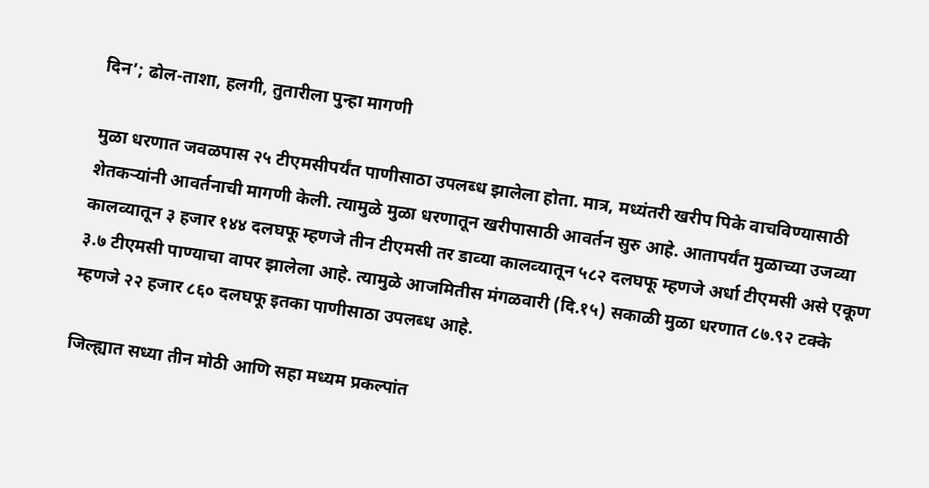दिन’; ढोल-ताशा, हलगी, तुतारीला पुन्हा मागणी

मुळा धरणात जवळपास २५ टीएमसीपर्यंत पाणीसाठा उपलब्‍ध झालेला होता. मात्र, मध्‍यंतरी खरीप पिके वाचविण्‍यासाठी शेतकर्‍यांनी आवर्तनाची मागणी केली. त्‍यामुळे मुळा धरणातून खरीपासाठी आवर्तन सुरु आहे. आतापर्यंत मुळाच्‍या उजव्‍या कालव्‍यातून ३ हजार १४४ दलघफू म्‍हणजे तीन टीएमसी तर डाव्‍या कालव्‍यातून ५८२ दलघफू म्‍हणजे अर्धा टीएमसी असे एकूण ३.७ टीएमसी पाण्‍याचा वापर झालेला आहे. त्‍यामुळे आजमितीस मंगळवारी (दि.१५) सकाळी मुळा धरणात ८७.९२ टक्‍के म्‍हणजे २२ हजार ८६० दलघफू इतका पाणीसाठा उपलब्‍ध आहे.

जिल्ह्यात सध्‍या तीन मोठी आणि सहा मध्‍यम प्रकल्‍पांत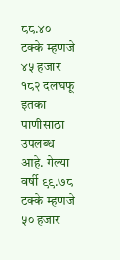८८.४० टक्‍के म्‍हणजे ४५ हजार १८२ दलघफू इतका पाणीसाठा उपलब्‍ध आहे. गेल्‍या वर्षी ९९.७८ टक्‍के म्‍हणजे ५० हजार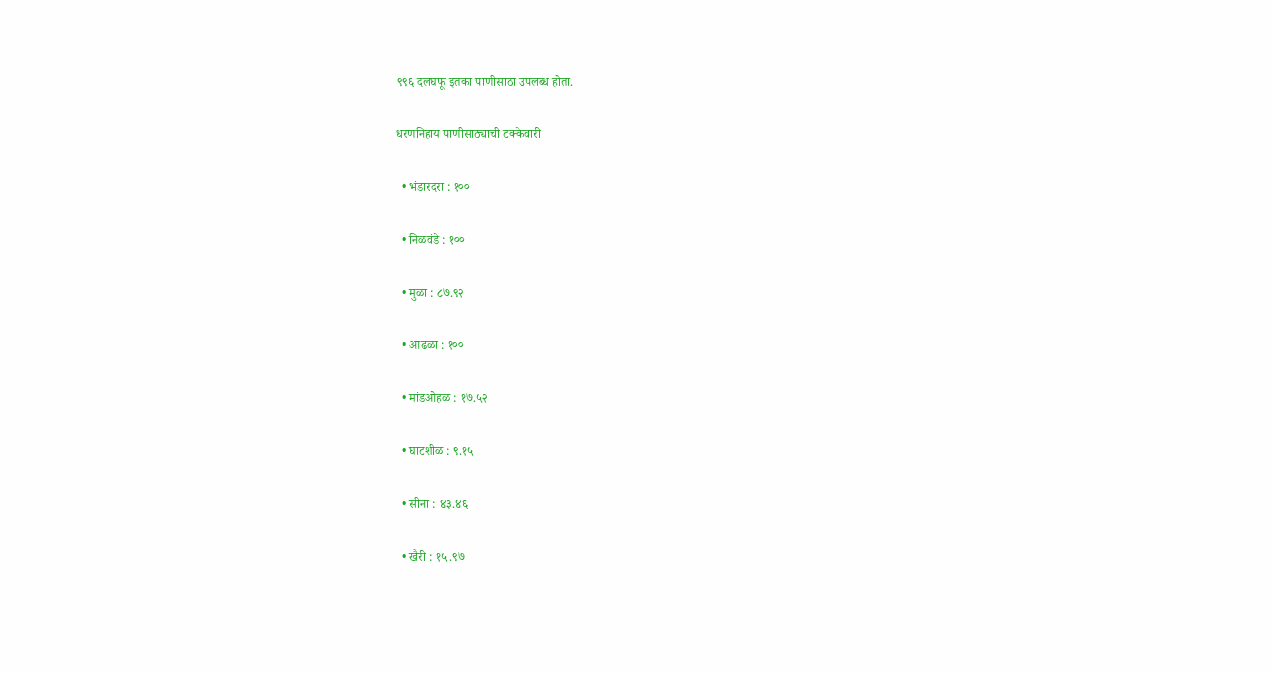९९६ दलघफू इतका पाणीसाठा उपलब्‍ध होता.

धरणनिहाय पाणीसाठ्याची टक्‍केवारी

  • भंडारदरा : १००

  • निळवंडे : १००

  • मुळा : ८७.९२

  • आढळा : १००

  • मांडओहळ : १७.५२

  • घाटशीळ : ९.१५

  • सीना : ४३.४६

  • खैरी : १५.९७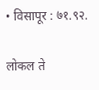• विसापूर : ७१.९२.

लोकल ते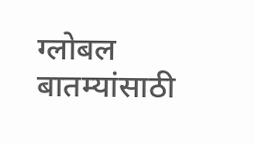ग्लोबल बातम्यांसाठी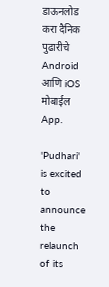डाऊनलोड करा दैनिक पुढारीचे Android आणि iOS मोबाईल App.

'Pudhari' is excited to announce the relaunch of its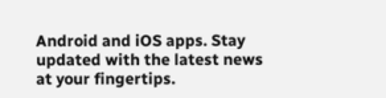Android and iOS apps. Stay updated with the latest news at your fingertips.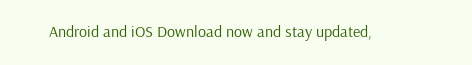Android and iOS Download now and stay updated,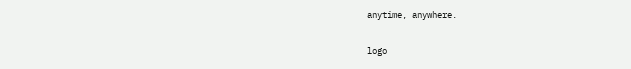anytime, anywhere.

logo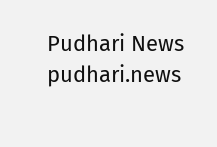Pudhari News
pudhari.news